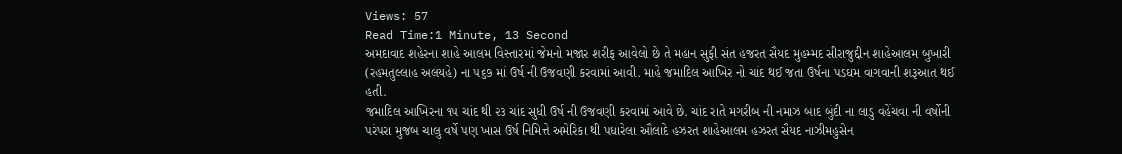Views: 57
Read Time:1 Minute, 13 Second
અમદાવાદ શહેરના શાહે આલમ વિસ્તારમાં જેમનો મજાર શરીફ આવેલો છે તે મહાન સુફી સંત હજરત સૈયદ મુહમ્મદ સીરાજુદ્દીન શાહેઆલમ બુખારી (રહમતુલ્લાહ અલયહે) ના ૫૬૭ માં ઉર્ષ ની ઉજવણી કરવામાં આવી. માહે જમાદિલ આખિર નો ચાંદ થઈ જતા ઉર્ષના પડઘમ વાગવાની શરૂઆત થઈ હતી.
જમાદિલ આખિરના ૧૫ ચાંદ થી ૨૩ ચાંદ સુધી ઉર્ષ ની ઉજવણી કરવામાં આવે છે. ચાંદ રાતે મગરીબ ની નમાઝ બાદ બુંદી ના લાડુ વહેંચવા ની વર્ષોની પરંપરા મુજબ ચાલુ વર્ષે પણ ખાસ ઉર્ષ નિમિત્તે અમેરિકા થી પધારેલા ઔલાદે હઝરત શાહેઆલમ હઝરત સૈયદ નાઝીમહુસેન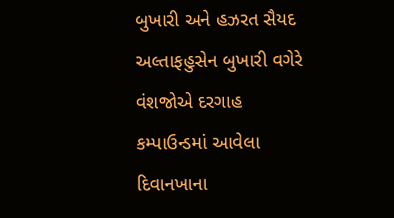બુખારી અને હઝરત સૈયદ અલ્તાફહુસેન બુખારી વગેરે વંશજોએ દરગાહ કમ્પાઉન્ડમાં આવેલા દિવાનખાના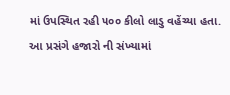માં ઉપસ્થિત રહી ૫૦૦ કીલો લાડુ વહેંચ્યા હતા.
આ પ્રસંગે હજારો ની સંખ્યામાં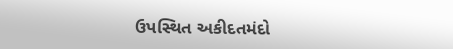ઉપસ્થિત અકીદતમંદો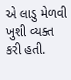એ લાડુ મેળવી ખુશી વ્યક્ત કરી હતી.